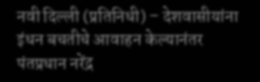नवी दिल्ली (प्रतिनिधी) – देशवासीयांना इंधन बचतीचे आवाहन केल्यानंतर पंतप्रधान नरेंद्र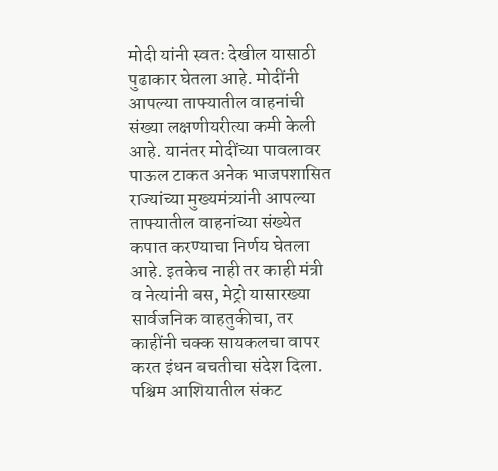मोदी यांनी स्वतः देखील यासाठी पुढाकार घेतला आहे. मोदींनी आपल्या ताफ्यातील वाहनांची संख्या लक्षणीयरीत्या कमी केली आहे. यानंतर मोदींच्या पावलावर पाऊल टाकत अनेक भाजपशासित राज्यांच्या मुख्यमंत्र्यांनी आपल्या ताफ्यातील वाहनांच्या संख्येत कपात करण्याचा निर्णय घेतला आहे. इतकेच नाही तर काही मंत्री व नेत्यांनी बस, मेट्रो यासारख्या सार्वजनिक वाहतुकीचा, तर काहींनी चक्क सायकलचा वापर करत इंधन बचतीचा संदेश दिला. पश्चिम आशियातील संकट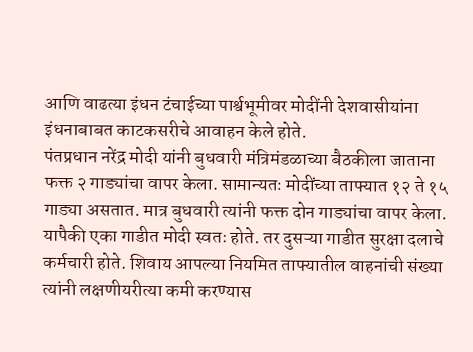आणि वाढत्या इंधन टंचाईच्या पार्श्वभूमीवर मोदींनी देशवासीयांना
इंधनाबाबत काटकसरीचे आवाहन केले होते.
पंतप्रधान नरेंद्र मोदी यांनी बुधवारी मंत्रिमंडळाच्या बैठकीला जाताना फक्त २ गाड्यांचा वापर केला. सामान्यतः मोदींच्या ताफ्यात १२ ते १५ गाड्या असतात. मात्र बुधवारी त्यांनी फक्त दोन गाड्यांचा वापर केला. यापैकी एका गाडीत मोदी स्वतः होते. तर दुसऱ्या गाडीत सुरक्षा दलाचे कर्मचारी होते. शिवाय आपल्या नियमित ताफ्यातील वाहनांची संख्या त्यांनी लक्षणीयरीत्या कमी करण्यास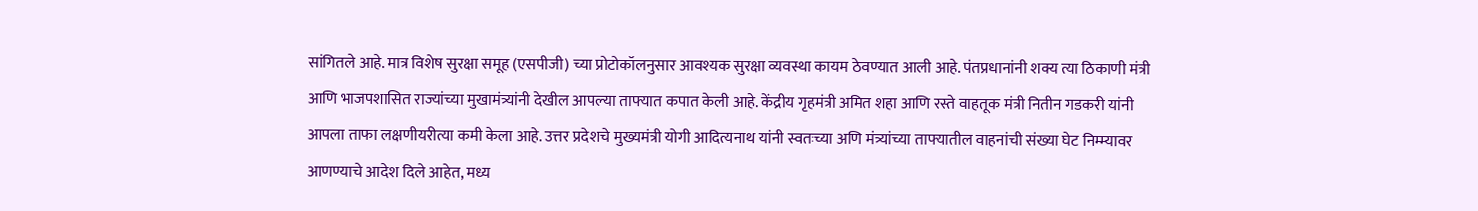सांगितले आहे. मात्र विशेष सुरक्षा समूह (एसपीजी) च्या प्रोटोकॉलनुसार आवश्यक सुरक्षा व्यवस्था कायम ठेवण्यात आली आहे. पंतप्रधानांनी शक्य त्या ठिकाणी मंत्री आणि भाजपशासित राज्यांच्या मुखामंत्र्यांनी देखील आपल्या ताफ्यात कपात केली आहे. केंद्रीय गृहमंत्री अमित शहा आणि रस्ते वाहतूक मंत्री नितीन गडकरी यांनी आपला ताफा लक्षणीयरीत्या कमी केला आहे. उत्तर प्रदेशचे मुख्यमंत्री योगी आदित्यनाथ यांनी स्वतःच्या अणि मंत्र्यांच्या ताफ्यातील वाहनांची संख्या घेट निम्म्यावर आणण्याचे आदेश दिले आहेत, मध्य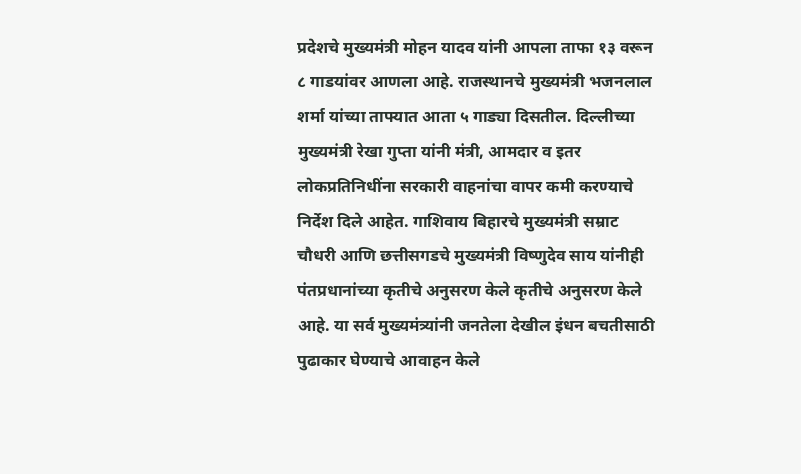प्रदेशचे मुख्यमंत्री मोहन यादव यांनी आपला ताफा १३ वरून ८ गाडयांवर आणला आहे. राजस्थानचे मुख्यमंत्री भजनलाल शर्मा यांच्या ताफ्यात आता ५ गाड्या दिसतील. दिल्लीच्या मुख्यमंत्री रेखा गुप्ता यांनी मंत्री, आमदार व इतर लोकप्रतिनिधींना सरकारी वाहनांचा वापर कमी करण्याचे निर्देश दिले आहेत. गाशिवाय बिहारचे मुख्यमंत्री सम्राट चौधरी आणि छत्तीसगडचे मुख्यमंत्री विष्णुदेव साय यांनीही पंतप्रधानांच्या कृतीचे अनुसरण केले कृतीचे अनुसरण केले आहे. या सर्व मुख्यमंत्र्यांनी जनतेला देखील इंधन बचतीसाठी पुढाकार घेण्याचे आवाहन केले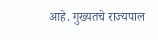आहे. गुख्यतचे राज्यपाल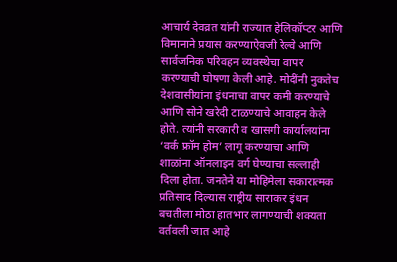आचार्य देवव्रत यांनी राज्यात हेलिकॉप्टर आणि विमानाने प्रयास करण्याऐवजी रेल्वे आणि सार्वजनिक परिवहन व्यवस्थेचा वापर करण्याची घोषणा केली आहे. मोदींनी नुकतेच देशवासीयांना इंधनाचा वापर कमी करण्याचे आणि सोने खरेदी टाळण्याचे आवाहन केले होते. त्यांनी सरकारी व खासगी कार्यालयांना ‘वर्क फ्रॉम होम’ लागू करण्याचा आणि शाळांना ऑनलाइन वर्ग घेण्याचा सल्लाही दिला होता. जनतेने या मोहिमेला सकारात्मक प्रतिसाद दिल्यास राष्ट्रीय साराकर इंधन बचतीला मोठा हातभार लागण्याची शक्यता वर्तवली जात आहे